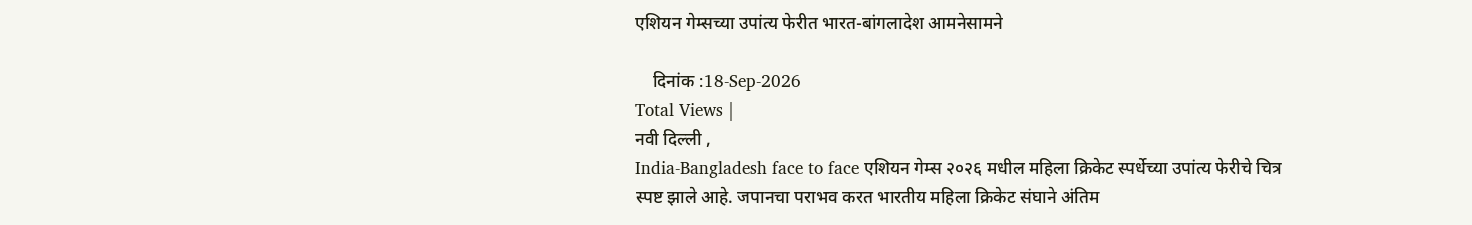एशियन गेम्सच्या उपांत्य फेरीत भारत-बांगलादेश आमनेसामने

    दिनांक :18-Sep-2026
Total Views |
नवी दिल्ली ,
India-Bangladesh face to face एशियन गेम्स २०२६ मधील महिला क्रिकेट स्पर्धेच्या उपांत्य फेरीचे चित्र स्पष्ट झाले आहे. जपानचा पराभव करत भारतीय महिला क्रिकेट संघाने अंतिम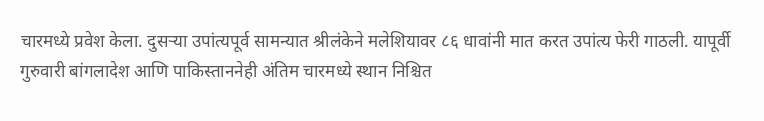चारमध्ये प्रवेश केला. दुसऱ्या उपांत्यपूर्व सामन्यात श्रीलंकेने मलेशियावर ८६ धावांनी मात करत उपांत्य फेरी गाठली. यापूर्वी गुरुवारी बांगलादेश आणि पाकिस्ताननेही अंतिम चारमध्ये स्थान निश्चित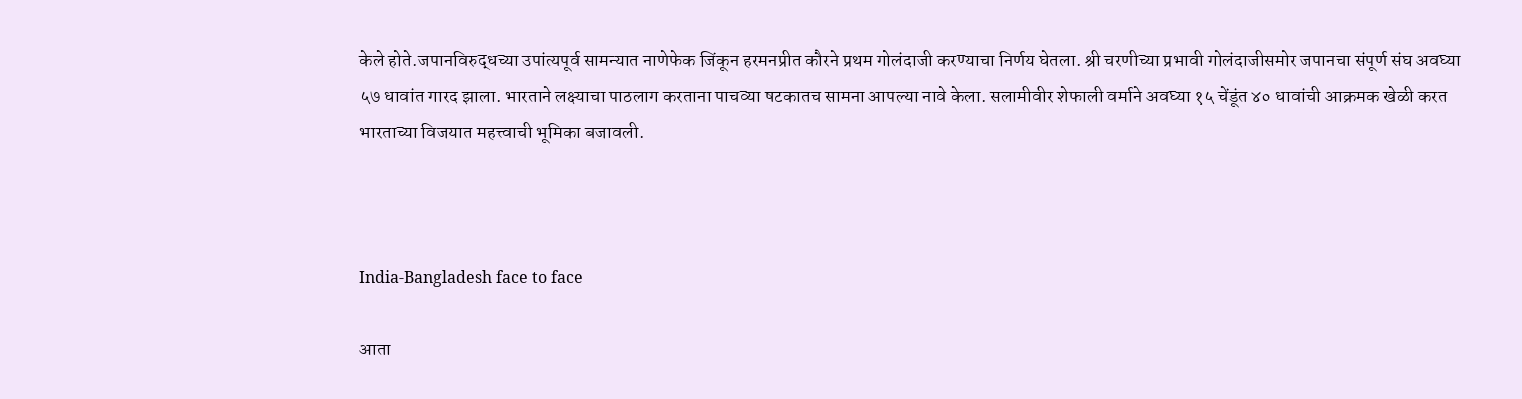केले होते.जपानविरुद्धच्या उपांत्यपूर्व सामन्यात नाणेफेक जिंकून हरमनप्रीत कौरने प्रथम गोलंदाजी करण्याचा निर्णय घेतला. श्री चरणीच्या प्रभावी गोलंदाजीसमोर जपानचा संपूर्ण संघ अवघ्या ५७ धावांत गारद झाला. भारताने लक्ष्याचा पाठलाग करताना पाचव्या षटकातच सामना आपल्या नावे केला. सलामीवीर शेफाली वर्माने अवघ्या १५ चेंडूंत ४० धावांची आक्रमक खेळी करत भारताच्या विजयात महत्त्वाची भूमिका बजावली.



India-Bangladesh face to face

आता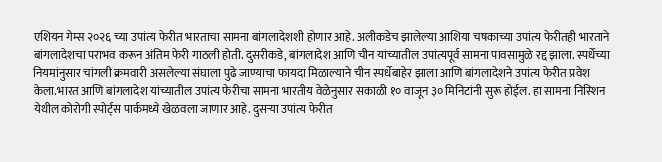एशियन गेम्स २०२६ च्या उपांत्य फेरीत भारताचा सामना बांगलादेशशी होणार आहे. अलीकडेच झालेल्या आशिया चषकाच्या उपांत्य फेरीतही भारताने बांगलादेशचा पराभव करून अंतिम फेरी गाठली होती. दुसरीकडे, बांगलादेश आणि चीन यांच्यातील उपांत्यपूर्व सामना पावसामुळे रद्द झाला. स्पर्धेच्या नियमांनुसार चांगली क्रमवारी असलेल्या संघाला पुढे जाण्याचा फायदा मिळाल्याने चीन स्पर्धेबाहेर झाला आणि बांगलादेशने उपांत्य फेरीत प्रवेश केला.भारत आणि बांगलादेश यांच्यातील उपांत्य फेरीचा सामना भारतीय वेळेनुसार सकाळी १० वाजून ३० मिनिटांनी सुरू होईल. हा सामना निस्शिन येथील कोरोगी स्पोर्ट्स पार्कमध्ये खेळवला जाणार आहे. दुसऱ्या उपांत्य फेरीत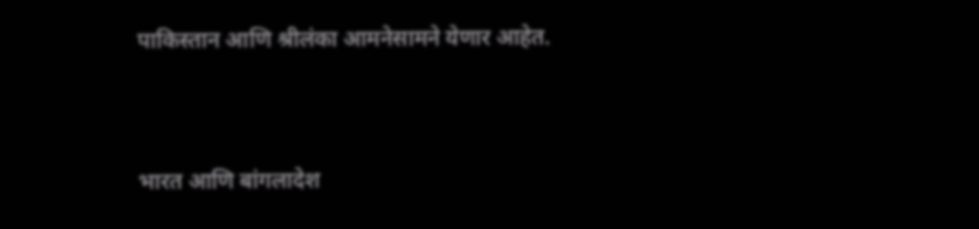पाकिस्तान आणि श्रीलंका आमनेसामने येणार आहेत.


भारत आणि बांगलादेश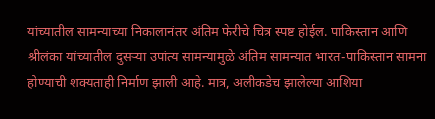यांच्यातील सामन्याच्या निकालानंतर अंतिम फेरीचे चित्र स्पष्ट होईल. पाकिस्तान आणि श्रीलंका यांच्यातील दुसऱ्या उपांत्य सामन्यामुळे अंतिम सामन्यात भारत-पाकिस्तान सामना होण्याची शक्यताही निर्माण झाली आहे. मात्र, अलीकडेच झालेल्या आशिया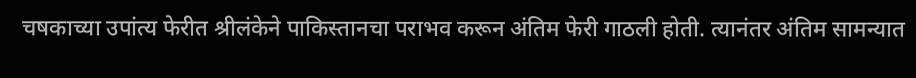चषकाच्या उपांत्य फेरीत श्रीलंकेने पाकिस्तानचा पराभव करून अंतिम फेरी गाठली होती. त्यानंतर अंतिम सामन्यात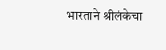भारताने श्रीलंकेचा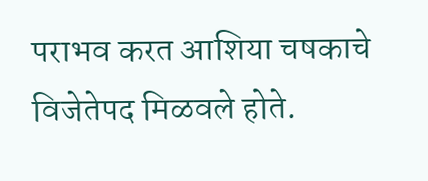पराभव करत आशिया चषकाचे विजेतेपद मिळवले होते.